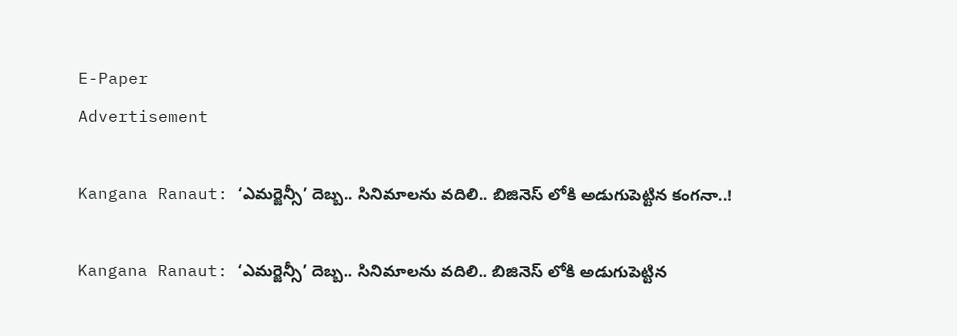E-Paper
Advertisement

Kangana Ranaut: ‘ఎమర్జెన్సీ’ దెబ్బ.. సినిమాలను వదిలి.. బిజినెస్ లోకి అడుగుపెట్టిన కంగనా..!

Kangana Ranaut: ‘ఎమర్జెన్సీ’ దెబ్బ.. సినిమాలను వదిలి.. బిజినెస్ లోకి అడుగుపెట్టిన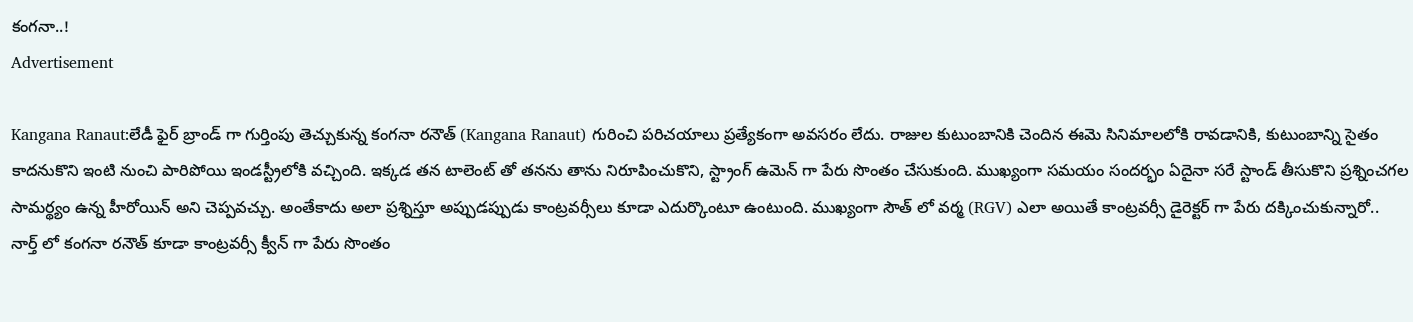కంగనా..!
Advertisement

Kangana Ranaut:లేడీ ఫైర్ బ్రాండ్ గా గుర్తింపు తెచ్చుకున్న కంగనా రనౌత్ (Kangana Ranaut) గురించి పరిచయాలు ప్రత్యేకంగా అవసరం లేదు. రాజుల కుటుంబానికి చెందిన ఈమె సినిమాలలోకి రావడానికి, కుటుంబాన్ని సైతం కాదనుకొని ఇంటి నుంచి పారిపోయి ఇండస్ట్రీలోకి వచ్చింది. ఇక్కడ తన టాలెంట్ తో తనను తాను నిరూపించుకొని, స్ట్రాంగ్ ఉమెన్ గా పేరు సొంతం చేసుకుంది. ముఖ్యంగా సమయం సందర్భం ఏదైనా సరే స్టాండ్ తీసుకొని ప్రశ్నించగల సామర్థ్యం ఉన్న హీరోయిన్ అని చెప్పవచ్చు. అంతేకాదు అలా ప్రశ్నిస్తూ అప్పుడప్పుడు కాంట్రవర్సీలు కూడా ఎదుర్కొంటూ ఉంటుంది. ముఖ్యంగా సౌత్ లో వర్మ (RGV) ఎలా అయితే కాంట్రవర్సీ డైరెక్టర్ గా పేరు దక్కించుకున్నారో.. నార్త్ లో కంగనా రనౌత్ కూడా కాంట్రవర్సీ క్వీన్ గా పేరు సొంతం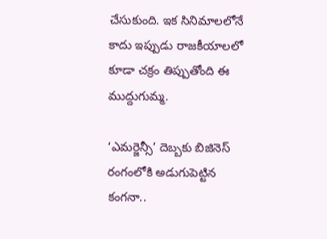చేసుకుంది. ఇక సినిమాలలోనే కాదు ఇప్పుడు రాజకీయాలలో కూడా చక్రం తిప్పుతోంది ఈ ముద్దుగుమ్మ.

‘ఎమర్జెన్సీ’ దెబ్బకు బిజినెస్ రంగంలోకి అడుగుపెట్టిన కంగనా..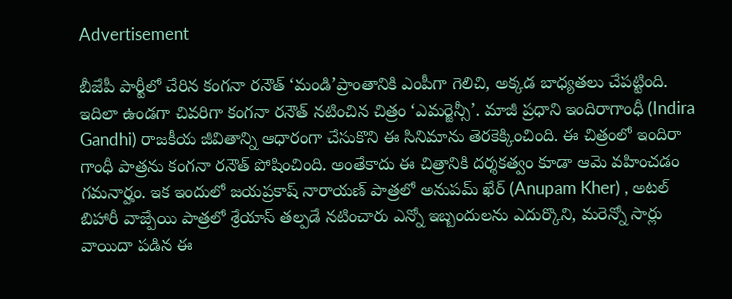Advertisement

బీజేపీ పార్టీలో చేరిన కంగనా రనౌత్ ‘మండి’ప్రాంతానికి ఎంపీగా గెలిచి, అక్కడ బాధ్యతలు చేపట్టింది. ఇదిలా ఉండగా చివరిగా కంగనా రనౌత్ నటించిన చిత్రం ‘ఎమర్జెన్సీ’. మాజీ ప్రధాని ఇందిరాగాంధీ (Indira Gandhi) రాజకీయ జీవితాన్ని ఆధారంగా చేసుకొని ఈ సినిమాను తెరకెక్కించింది. ఈ చిత్రంలో ఇందిరా గాంధీ పాత్రను కంగనా రనౌత్ పోషించింది. అంతేకాదు ఈ చిత్రానికి దర్శకత్వం కూడా ఆమె వహించడం గమనార్హం. ఇక ఇందులో జయప్రకాష్ నారాయణ్ పాత్రలో అనుపమ్ ఖేర్ (Anupam Kher) , అటల్ బిహారీ వాజ్పేయి పాత్రలో శ్రేయాస్ తల్పడే నటించారు ఎన్నో ఇబ్బందులను ఎదుర్కొని, మరెన్నో సార్లు వాయిదా పడిన ఈ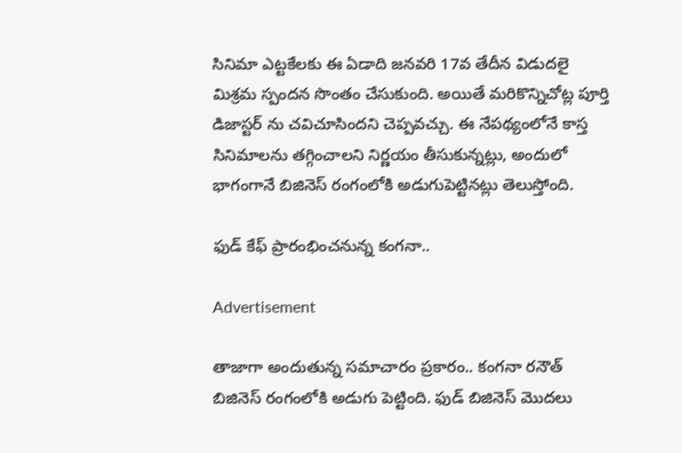సినిమా ఎట్టకేలకు ఈ ఏడాది జనవరి 17వ తేదీన విడుదలై మిశ్రమ స్పందన సొంతం చేసుకుంది. అయితే మరికొన్నిచోట్ల పూర్తి డిజాస్టర్ ను చవిచూసిందని చెప్పవచ్చు. ఈ నేపథ్యంలోనే కాస్త సినిమాలను తగ్గించాలని నిర్ణయం తీసుకున్నట్లు, అందులో భాగంగానే బిజినెస్ రంగంలోకి అడుగుపెట్టినట్లు తెలుస్తోంది.

ఫుడ్ కేఫ్ ప్రారంభించనున్న కంగనా..

Advertisement

తాజాగా అందుతున్న సమాచారం ప్రకారం.. కంగనా రనౌత్ బిజినెస్ రంగంలోకి అడుగు పెట్టింది. ఫుడ్ బిజినెస్ మొదలు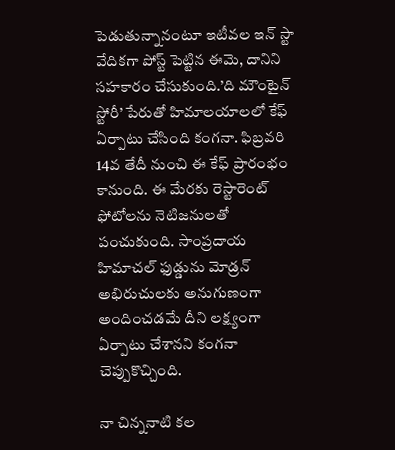పెడుతున్నానంటూ ఇటీవల ఇన్ స్టా వేదికగా పోస్ట్ పెట్టిన ఈమె, దానిని సహకారం చేసుకుంది.’ది మౌంటైన్ స్టోరీ’ పేరుతో హిమాలయాలలో కేఫ్ ఏర్పాటు చేసింది కంగనా. ఫిబ్రవరి 14వ తేదీ నుంచి ఈ కేఫ్ ప్రారంభం కానుంది. ఈ మేరకు రెస్టారెంట్ ఫోటోలను నెటిజనులతో పంచుకుంది. సాంప్రదాయ హిమాచల్ ఫుడ్డును మోడ్రన్ అభిరుచులకు అనుగుణంగా అందించడమే దీని లక్ష్యంగా ఏర్పాటు చేశానని కంగనా చెప్పుకొచ్చింది.

నా చిన్ననాటి కల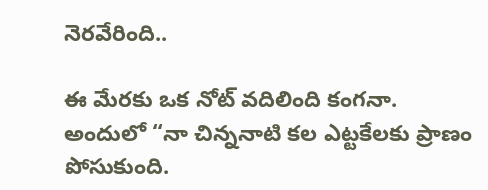నెరవేరింది..

ఈ మేరకు ఒక నోట్ వదిలింది కంగనా. అందులో “నా చిన్ననాటి కల ఎట్టకేలకు ప్రాణం పోసుకుంది.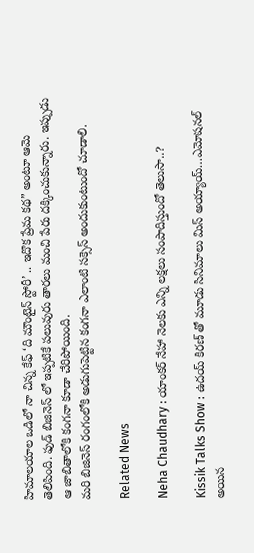హిమాలయాల ఒడిలో నా చిన్న కేఫ్ ‘ది మౌంటైన్ స్టోరీ’ .. ఇదొక ప్రేమ కథ” అంటూ ఆమె తెలిపింది. ఫుడ్ బిజినెస్ లో ఇప్పటికే పలువురు తారలు మంచి పేరు దక్కించుకున్నారు. ఇప్పుడు ఆ జాబితాలోకి కంగనా కూడా చేరిపోయింది.
మరి బిజినెస్ రంగంలోకి అడుగుపెట్టిన కంగనా ఎలాంటి సక్సెస్ అందుకుంటుందో చూడాలి.

Related News

Neha Chaudhary : యాంకర్ నేహా నెలకు ఎన్ని లక్షలు సంపాదిస్తుందో తెలుసా..?

Kissik Talks Show : ఉదయ్ కిరణ్ తో మూడు సినిమాలు మిస్ అయ్యాయ్…ఎమోషనల్ అయిన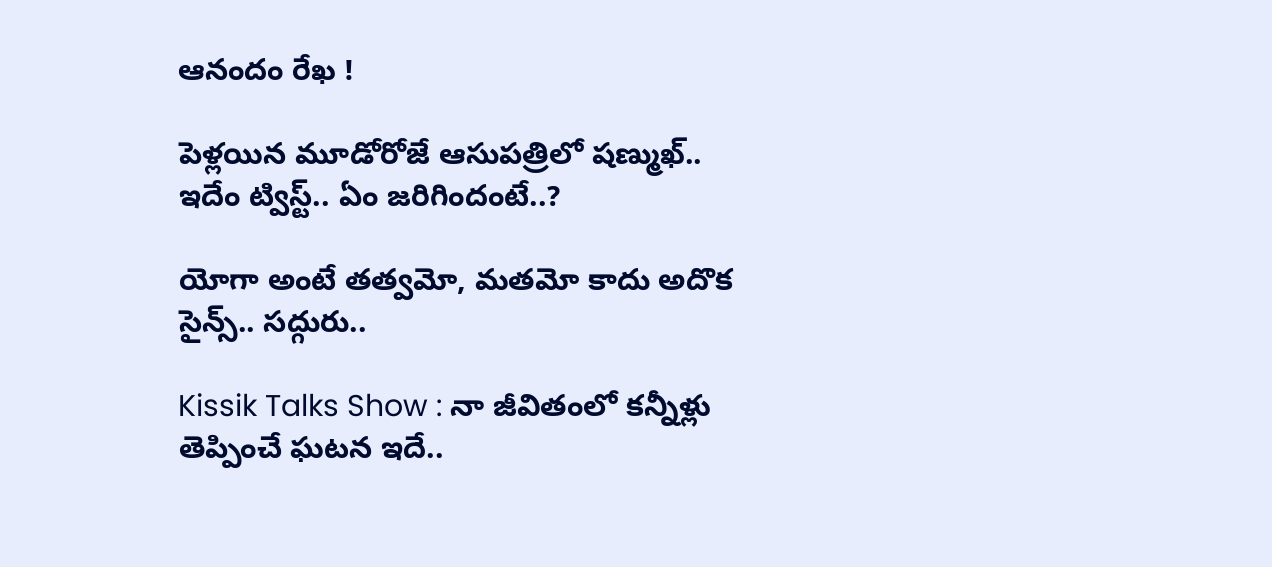ఆనందం రేఖ !

పెళ్లయిన మూడోరోజే ఆసుపత్రిలో షణ్ముఖ్.. ఇదేం ట్విస్ట్.. ఏం జరిగిందంటే..?

యోగా అంటే తత్వమో, మతమో కాదు అదొక సైన్స్.. సద్గురు..

Kissik Talks Show : నా జీవితంలో కన్నీళ్లు తెప్పించే ఘటన ఇదే..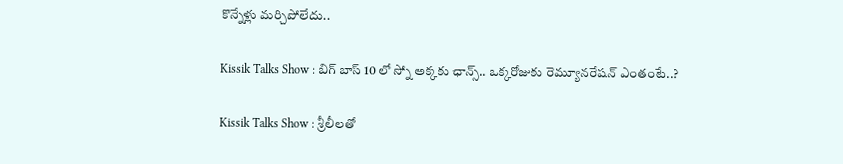కొన్నేళ్లు మర్చిపోలేదు..

Kissik Talks Show : బిగ్ బాస్ 10 లో స్నో అక్కకు ఛాన్స్.. ఒక్కరోజుకు రెమ్యూనరేషన్ ఎంతంటే..?

Kissik Talks Show : శ్రీలీలతో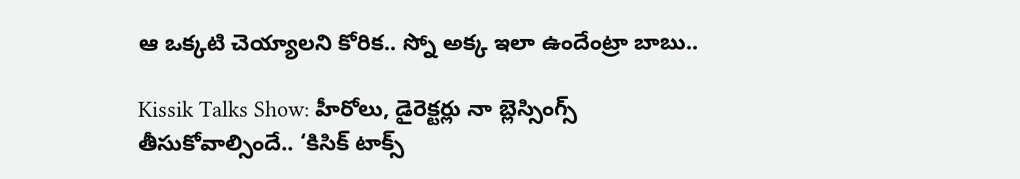ఆ ఒక్కటి చెయ్యాలని కోరిక.. స్నో అక్క ఇలా ఉందేంట్రా బాబు..

Kissik Talks Show: హీరోలు, డైరెక్టర్లు నా బ్లెస్సింగ్స్ తీసుకోవాల్సిందే.. ‘కిసిక్ టాక్స్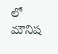లో మౌనిష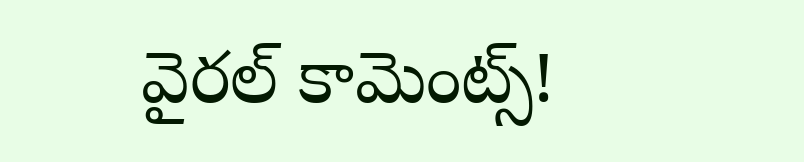వైరల్ కామెంట్స్!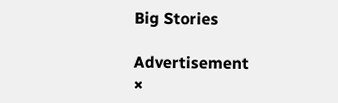Big Stories

Advertisement
×